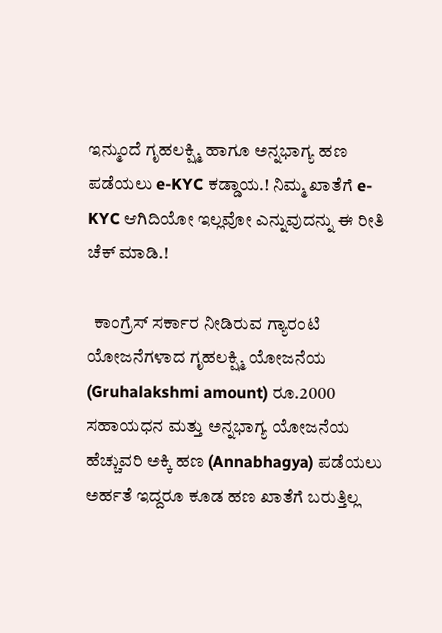ಇನ್ಮುಂದೆ ಗೃಹಲಕ್ಷ್ಮಿ ಹಾಗೂ ಅನ್ನಭಾಗ್ಯ ಹಣ ಪಡೆಯಲು e-KYC ಕಡ್ಡಾಯ.! ನಿಮ್ಮ ಖಾತೆಗೆ e-KYC ಆಗಿದಿಯೋ ಇಲ್ಲವೋ ಎನ್ನುವುದನ್ನು ಈ ರೀತಿ ಚೆಕ್ ಮಾಡಿ.!

  ಕಾಂಗ್ರೆಸ್ ಸರ್ಕಾರ ನೀಡಿರುವ ಗ್ಯಾರಂಟಿ ಯೋಜನೆಗಳಾದ ಗೃಹಲಕ್ಷ್ಮಿ ಯೋಜನೆಯ (Gruhalakshmi amount) ರೂ.2000 ಸಹಾಯಧನ ಮತ್ತು ಅನ್ನಭಾಗ್ಯ ಯೋಜನೆಯ ಹೆಚ್ಚುವರಿ ಅಕ್ಕಿ ಹಣ (Annabhagya) ಪಡೆಯಲು ಅರ್ಹತೆ ಇದ್ದರೂ ಕೂಡ ಹಣ ಖಾತೆಗೆ ಬರುತ್ತಿಲ್ಲ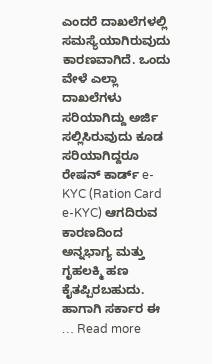ಎಂದರೆ ದಾಖಲೆಗಳಲ್ಲಿ ಸಮಸ್ಯೆಯಾಗಿರುವುದು ಕಾರಣವಾಗಿದೆ. ಒಂದು ವೇಳೆ ಎಲ್ಲಾ ದಾಖಲೆಗಳು ಸರಿಯಾಗಿದ್ದು ಅರ್ಜಿ ಸಲ್ಲಿಸಿರುವುದು ಕೂಡ ಸರಿಯಾಗಿದ್ದರೂ ರೇಷನ್ ಕಾರ್ಡ್ e-KYC (Ration Card e-KYC) ಆಗದಿರುವ ಕಾರಣದಿಂದ ಅನ್ನಭಾಗ್ಯ ಮತ್ತು ಗೃಹಲಕ್ಮಿ ಹಣ ಕೈತಪ್ಪಿರಬಹುದು. ಹಾಗಾಗಿ ಸರ್ಕಾರ ಈ … Read more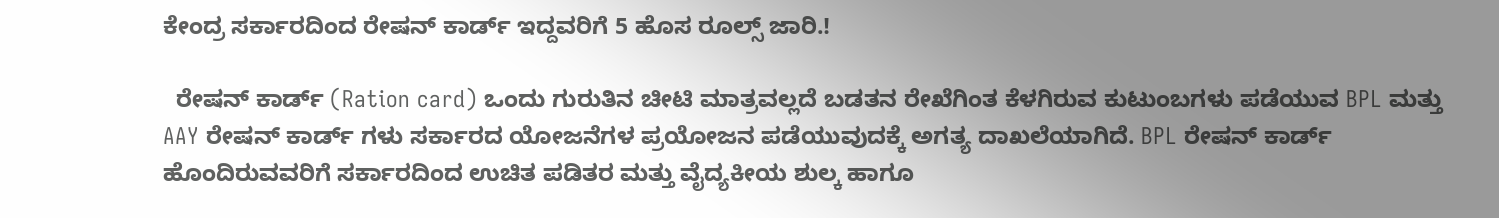ಕೇಂದ್ರ ಸರ್ಕಾರದಿಂದ ರೇಷನ್ ಕಾರ್ಡ್ ಇದ್ದವರಿಗೆ 5 ಹೊಸ ರೂಲ್ಸ್ ಜಾರಿ.!

  ರೇಷನ್ ಕಾರ್ಡ್ (Ration card) ಒಂದು ಗುರುತಿನ ಚೀಟಿ ಮಾತ್ರವಲ್ಲದೆ ಬಡತನ ರೇಖೆಗಿಂತ ಕೆಳಗಿರುವ ಕುಟುಂಬಗಳು ಪಡೆಯುವ BPL ಮತ್ತು AAY ರೇಷನ್ ಕಾರ್ಡ್ ಗಳು ಸರ್ಕಾರದ ಯೋಜನೆಗಳ ಪ್ರಯೋಜನ ಪಡೆಯುವುದಕ್ಕೆ ಅಗತ್ಯ ದಾಖಲೆಯಾಗಿದೆ. BPL ರೇಷನ್ ಕಾರ್ಡ್ ಹೊಂದಿರುವವರಿಗೆ ಸರ್ಕಾರದಿಂದ ಉಚಿತ ಪಡಿತರ ಮತ್ತು ವೈದ್ಯಕೀಯ ಶುಲ್ಕ ಹಾಗೂ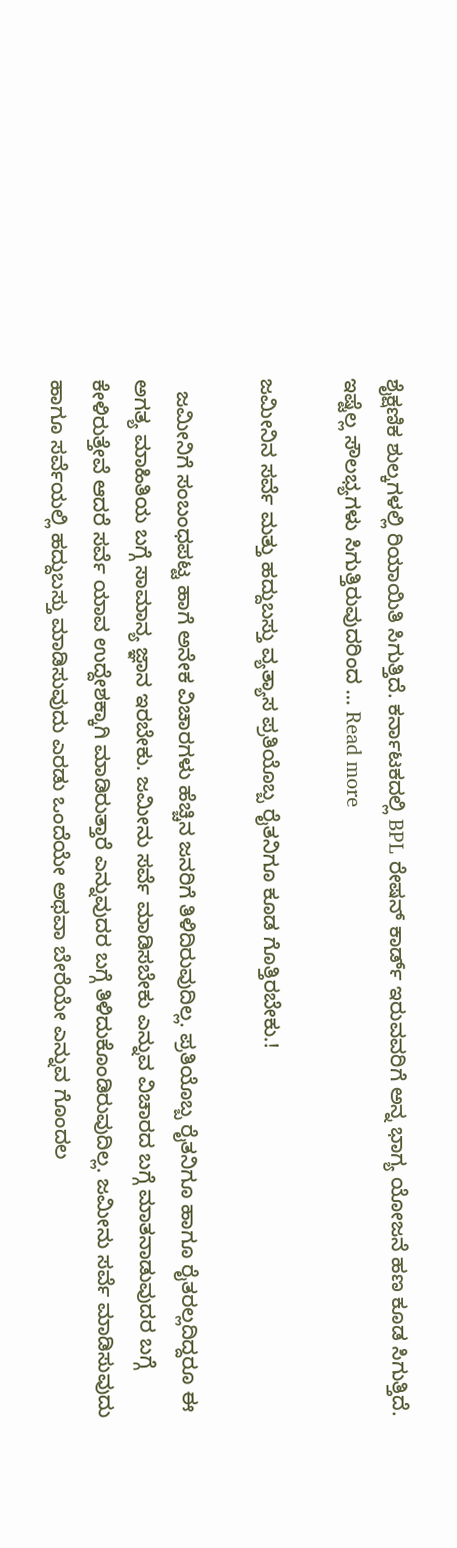ಶೈಕ್ಷಣಿಕ ಶುಲ್ಕಗಳಲ್ಲಿ ರಿಯಾಯಿತಿ ಸಿಗುತ್ತಿದೆ. ಕರ್ನಾಟಕದಲ್ಲಿ BPL ರೇಷನ್ ಕಾರ್ಡ್ ಇರುವವರಿಗೆ ಅನ್ನ ಭಾಗ್ಯ ಯೋಜನೆ ಹಣ ಕೂಡ ಸಿಗುತ್ತಿದೆ. ಇಷ್ಟೆಲ್ಲ ಸೌಲಭ್ಯಗಳು ಸಿಗುತ್ತಿರುವುದರಿಂದ … Read more

ಜಮೀನಿನ ಸರ್ವೆ ಮತ್ತು ಹದ್ದುಬಸ್ತು ವ್ಯತ್ಯಾಸ ಪ್ರತಿಯೊಬ್ಬ ರೈತನಿಗೂ ಕೂಡ ಗೊತ್ತಿರಬೇಕು.!

  ಜಮೀನಿಗೆ ಸಂಬಂಧಪಟ್ಟ ಹಾಗೆ ಅನೇಕ ವಿಚಾರಗಳು ಹೆಚ್ಚಿನ ಜನರಿಗೆ ತಿಳಿದಿರುವುದಿಲ್ಲ. ಪ್ರತಿಯೊಬ್ಬ ರೈತನಿಗೂ ಹಾಗೂ ರೈತರಲ್ಲದಿದ್ದರೂ ಈ ಅಗತ್ಯ ಮಾಹಿತಿಯ ಬಗ್ಗೆ ಸಾಮಾನ್ಯ ಜ್ಞಾನ ಇರಬೇಕು. ಜಮೀನು ಸರ್ವೆ ಮಾಡಿಸಬೇಕು ಎನ್ನುವ ವಿಚಾರದ ಬಗ್ಗೆ ಮಾತನಾಡುವುದರ ಬಗ್ಗೆ ಕೇಳಿರುತ್ತೇವೆ ಆದರೆ ಸರ್ವೆ ಯಾವ ಉದ್ದೇಶಕ್ಕಾಗಿ ಮಾಡಿರುತ್ತಾರೆ ಎನ್ನುವುದರ ಬಗ್ಗೆ ತಿಳಿದುಕೊಂಡಿರುವುದಿಲ್ಲ. ಜಮೀನು ಸರ್ವೆ ಮಾಡಿಸುವುದು ಹಾಗೂ ಸರ್ವೆಯಲ್ಲಿ ಹದ್ದುಬಸ್ತು ಮಾಡಿಸುವುದು ಎರಡು ಒಂದೆಯೇ ಅಥವಾ ಬೇರೆಯೇ ಎನ್ನುವ ಗೊಂದಲ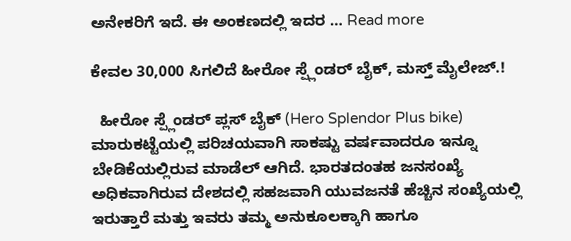ಅನೇಕರಿಗೆ ಇದೆ. ಈ ಅಂಕಣದಲ್ಲಿ ಇದರ … Read more

ಕೇವಲ 30,000 ಸಿಗಲಿದೆ ಹೀರೋ ಸ್ಪ್ಲೆಂಡರ್ ಬೈಕ್, ಮಸ್ತ್ ಮೈಲೇಜ್.!

  ಹೀರೋ ಸ್ಪ್ಲೆಂಡರ್ ಪ್ಲಸ್ ಬೈಕ್ (Hero Splendor Plus bike) ಮಾರುಕಟ್ಟೆಯ‌ಲ್ಲಿ ಪರಿಚಯವಾಗಿ ಸಾಕಷ್ಟು ವರ್ಷವಾದರೂ ಇನ್ನೂ ಬೇಡಿಕೆಯಲ್ಲಿರುವ ಮಾಡೆಲ್ ಆಗಿದೆ. ಭಾರತದಂತಹ ಜನಸಂಖ್ಯೆ ಅಧಿಕವಾಗಿರುವ ದೇಶದಲ್ಲಿ ಸಹಜವಾಗಿ ಯುವಜನತೆ ಹೆಚ್ಚಿನ ಸಂಖ್ಯೆಯಲ್ಲಿ ಇರುತ್ತಾರೆ ಮತ್ತು ಇವರು ತಮ್ಮ ಅನುಕೂಲಕ್ಕಾಗಿ ಹಾಗೂ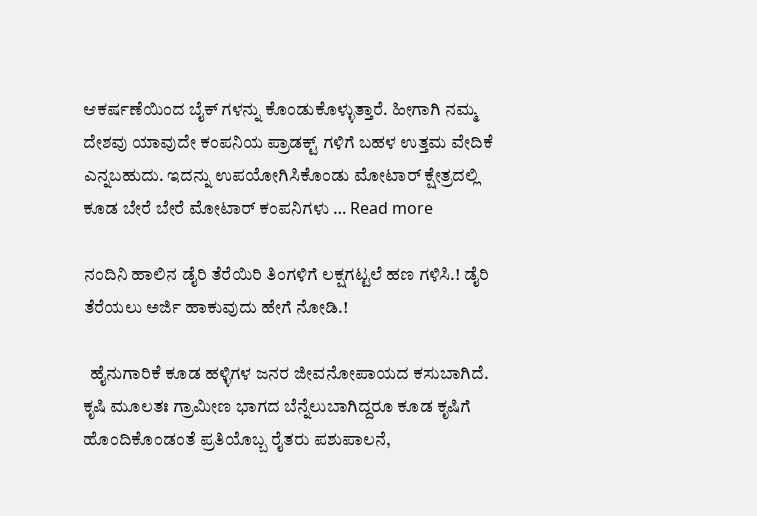ಆಕರ್ಷಣೆಯಿಂದ ಬೈಕ್ ಗಳನ್ನು ಕೊಂಡುಕೊಳ್ಳುತ್ತಾರೆ. ಹೀಗಾಗಿ ನಮ್ಮ ದೇಶವು ಯಾವುದೇ ಕಂಪನಿಯ ಪ್ರಾಡಕ್ಟ್ ಗಳಿಗೆ ಬಹಳ ಉತ್ತಮ ವೇದಿಕೆ ಎನ್ನಬಹುದು. ಇದನ್ನು ಉಪಯೋಗಿಸಿಕೊಂಡು ಮೋಟಾರ್ ಕ್ಷೇತ್ರದಲ್ಲಿ ಕೂಡ ಬೇರೆ ಬೇರೆ ಮೋಟಾರ್ ಕಂಪನಿಗಳು … Read more

ನಂದಿನಿ ಹಾಲಿನ ಡೈರಿ ತೆರೆಯಿರಿ ತಿಂಗಳಿಗೆ ಲಕ್ಷಗಟ್ಟಲೆ ಹಣ ಗಳಿಸಿ.! ಡೈರಿ ತೆರೆಯಲು ಅರ್ಜಿ ಹಾಕುವುದು ಹೇಗೆ ನೋಡಿ.!

  ಹೈನುಗಾರಿಕೆ ಕೂಡ ಹಳ್ಳಿಗಳ ಜನರ ಜೀವನೋಪಾಯದ ಕಸುಬಾಗಿದೆ. ಕೃಷಿ ಮೂಲತಃ ಗ್ರಾಮೀಣ ಭಾಗದ ಬೆನ್ನೆಲುಬಾಗಿದ್ದರೂ ಕೂಡ ಕೃಷಿಗೆ ಹೊಂದಿಕೊಂಡಂತೆ ಪ್ರತಿಯೊಬ್ಬ ರೈತರು ಪಶುಪಾಲನೆ,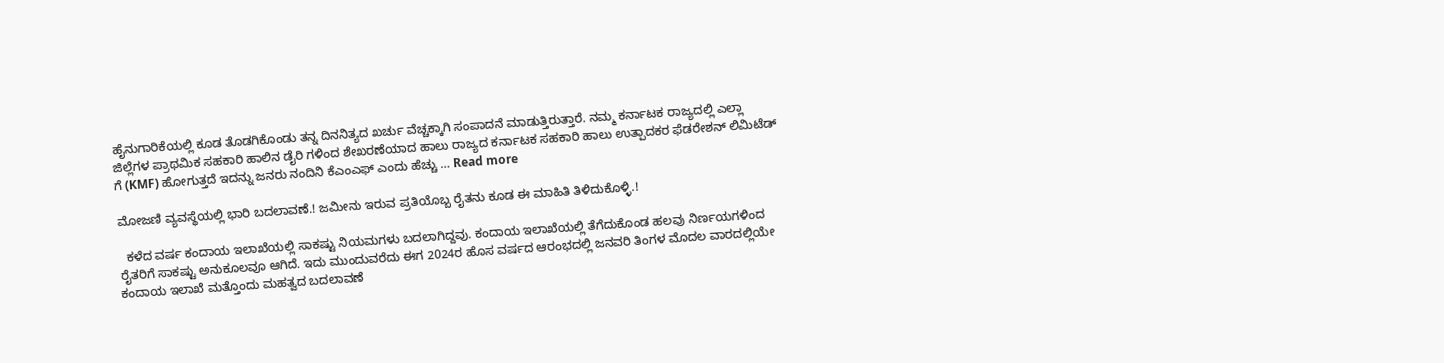ಹೈನುಗಾರಿಕೆಯಲ್ಲಿ ಕೂಡ ತೊಡಗಿಕೊಂಡು ತನ್ನ ದಿನನಿತ್ಯದ ಖರ್ಚು ವೆಚ್ಚಕ್ಕಾಗಿ ಸಂಪಾದನೆ ಮಾಡುತ್ತಿರುತ್ತಾರೆ. ನಮ್ಮ ಕರ್ನಾಟಕ ರಾಜ್ಯದಲ್ಲಿ ಎಲ್ಲಾ ಜಿಲ್ಲೆಗಳ ಪ್ರಾಥಮಿಕ ಸಹಕಾರಿ ಹಾಲಿನ ಡೈರಿ ಗಳಿಂದ ಶೇಖರಣೆಯಾದ ಹಾಲು ರಾಜ್ಯದ ಕರ್ನಾಟಕ ಸಹಕಾರಿ ಹಾಲು ಉತ್ಪಾದಕರ ಫೆಡರೇಶನ್ ಲಿಮಿಟೆಡ್ ಗೆ (KMF) ಹೋಗುತ್ತದೆ ಇದನ್ನು ಜನರು ನಂದಿನಿ ಕೆಎಂಎಫ್ ಎಂದು ಹೆಚ್ಚು … Read more

ಮೋಜಣಿ ವ್ಯವಸ್ಥೆಯಲ್ಲಿ ಭಾರಿ ಬದಲಾವಣೆ.! ಜಮೀನು ಇರುವ ಪ್ರತಿಯೊಬ್ಬ ರೈತನು ಕೂಡ ಈ ಮಾಹಿತಿ ತಿಳಿದುಕೊಳ್ಳಿ.!

  ಕಳೆದ ವರ್ಷ ಕಂದಾಯ ಇಲಾಖೆಯಲ್ಲಿ ಸಾಕಷ್ಟು ನಿಯಮಗಳು ಬದಲಾಗಿದ್ದವು. ಕಂದಾಯ ಇಲಾಖೆಯಲ್ಲಿ ತೆಗೆದುಕೊಂಡ ಹಲವು ನಿರ್ಣಯಗಳಿಂದ ರೈತರಿಗೆ ಸಾಕಷ್ಟು ಅನುಕೂಲವೂ ಆಗಿದೆ. ಇದು ಮುಂದುವರೆದು ಈಗ 2024ರ ಹೊಸ ವರ್ಷದ ಆರಂಭದಲ್ಲಿ ಜನವರಿ ತಿಂಗಳ ಮೊದಲ ವಾರದಲ್ಲಿಯೇ ಕಂದಾಯ ಇಲಾಖೆ ಮತ್ತೊಂದು ಮಹತ್ವದ ಬದಲಾವಣೆ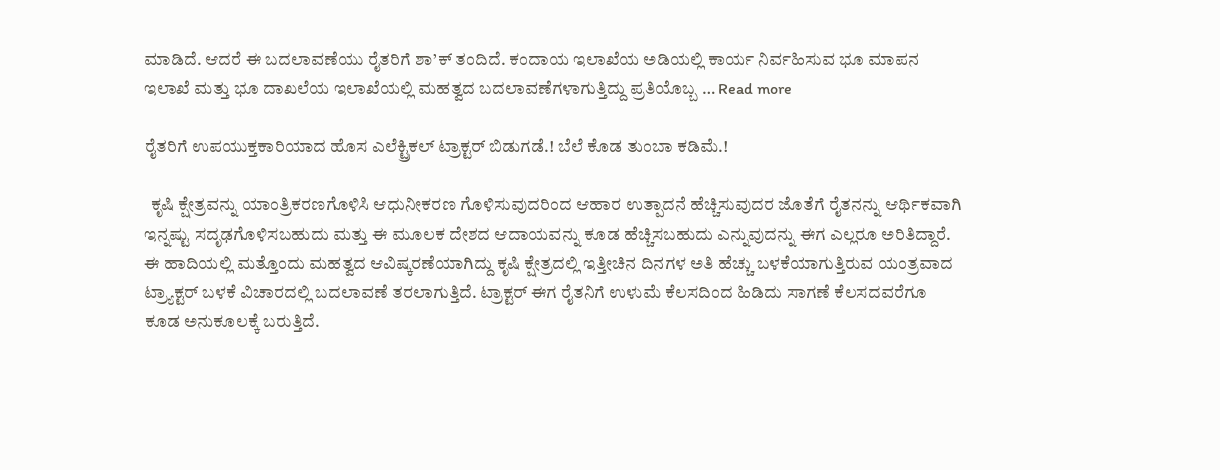ಮಾಡಿದೆ. ಆದರೆ ಈ ಬದಲಾವಣೆಯು ರೈತರಿಗೆ ಶಾ’ಕ್ ತಂದಿದೆ. ಕಂದಾಯ ಇಲಾಖೆಯ ಅಡಿಯಲ್ಲಿ ಕಾರ್ಯ ನಿರ್ವಹಿಸುವ ಭೂ ಮಾಪನ ಇಲಾಖೆ ಮತ್ತು ಭೂ ದಾಖಲೆಯ ಇಲಾಖೆಯಲ್ಲಿ ಮಹತ್ವದ ಬದಲಾವಣೆಗಳಾಗುತ್ತಿದ್ದು ಪ್ರತಿಯೊಬ್ಬ … Read more

ರೈತರಿಗೆ ಉಪಯುಕ್ತಕಾರಿಯಾದ ಹೊಸ ಎಲೆಕ್ಟ್ರಿಕಲ್ ಟ್ರಾಕ್ಟರ್ ಬಿಡುಗಡೆ.! ಬೆಲೆ ಕೊಡ ತುಂಬಾ ಕಡಿಮೆ.!

  ಕೃಷಿ ಕ್ಷೇತ್ರವನ್ನು ಯಾಂತ್ರಿಕರಣಗೊಳಿಸಿ ಆಧುನೀಕರಣ ಗೊಳಿಸುವುದರಿಂದ ಆಹಾರ ಉತ್ಪಾದನೆ ಹೆಚ್ಚಿಸುವುದರ ಜೊತೆಗೆ ರೈತನನ್ನು ಆರ್ಥಿಕವಾಗಿ ಇನ್ನಷ್ಟು ಸದೃಢಗೊಳಿಸಬಹುದು ಮತ್ತು ಈ ಮೂಲಕ ದೇಶದ ಆದಾಯವನ್ನು ಕೂಡ ಹೆಚ್ಚಿಸಬಹುದು ಎನ್ನುವುದನ್ನು ಈಗ ಎಲ್ಲರೂ ಅರಿತಿದ್ದಾರೆ. ಈ ಹಾದಿಯಲ್ಲಿ ಮತ್ತೊಂದು ಮಹತ್ವದ ಆವಿಷ್ಕರಣೆಯಾಗಿದ್ದು ಕೃಷಿ ಕ್ಷೇತ್ರದಲ್ಲಿ ಇತ್ತೀಚಿನ ದಿನಗಳ ಅತಿ ಹೆಚ್ಚು ಬಳಕೆಯಾಗುತ್ತಿರುವ ಯಂತ್ರವಾದ ಟ್ರ್ಯಾಕ್ಟರ್ ಬಳಕೆ ವಿಚಾರದಲ್ಲಿ ಬದಲಾವಣೆ ತರಲಾಗುತ್ತಿದೆ. ಟ್ರಾಕ್ಟರ್ ಈಗ ರೈತನಿಗೆ ಉಳುಮೆ ಕೆಲಸದಿಂದ ಹಿಡಿದು ಸಾಗಣೆ ಕೆಲಸದವರೆಗೂ ಕೂಡ ಅನುಕೂಲಕ್ಕೆ ಬರುತ್ತಿದೆ.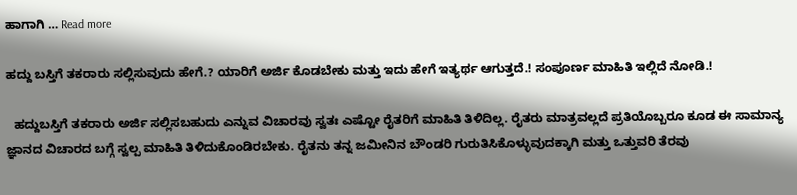ಹಾಗಾಗಿ … Read more

ಹದ್ದು ಬಸ್ತಿಗೆ ತಕರಾರು ಸಲ್ಲಿಸುವುದು ಹೇಗೆ.? ಯಾರಿಗೆ ಅರ್ಜಿ ಕೊಡಬೇಕು ಮತ್ತು ಇದು ಹೇಗೆ ಇತ್ಯರ್ಥ ಆಗುತ್ತದೆ.! ಸಂಪೂರ್ಣ ಮಾಹಿತಿ ಇಲ್ಲಿದೆ ನೋಡಿ.!

  ಹದ್ದುಬಸ್ತಿಗೆ ತಕರಾರು ಅರ್ಜಿ ಸಲ್ಲಿಸಬಹುದು ಎನ್ನುವ ವಿಚಾರವು ಸ್ವತಃ ಎಷ್ಟೋ ರೈತರಿಗೆ ಮಾಹಿತಿ ತಿಳಿದಿಲ್ಲ. ರೈತರು ಮಾತ್ರವಲ್ಲದೆ ಪ್ರತಿಯೊಬ್ಬರೂ ಕೂಡ ಈ ಸಾಮಾನ್ಯ ಜ್ಞಾನದ ವಿಚಾರದ ಬಗ್ಗೆ ಸ್ವಲ್ಪ ಮಾಹಿತಿ ತಿಳಿದುಕೊಂಡಿರಬೇಕು. ರೈತನು ತನ್ನ ಜಮೀನಿನ ಬೌಂಡರಿ ಗುರುತಿಸಿಕೊಳ್ಳುವುದಕ್ಕಾಗಿ ಮತ್ತು ಒತ್ತುವರಿ ತೆರವು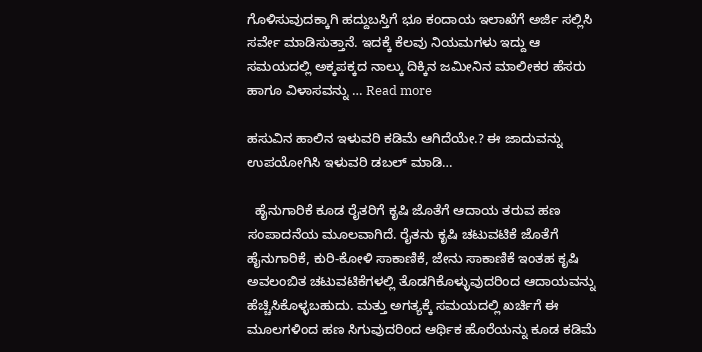ಗೊಳಿಸುವುದಕ್ಕಾಗಿ ಹದ್ದುಬಸ್ತಿಗೆ ಭೂ ಕಂದಾಯ ಇಲಾಖೆಗೆ ಅರ್ಜಿ ಸಲ್ಲಿಸಿ ಸರ್ವೇ ಮಾಡಿಸುತ್ತಾನೆ. ಇದಕ್ಕೆ ಕೆಲವು ನಿಯಮಗಳು ಇದ್ದು ಆ ಸಮಯದಲ್ಲಿ ಅಕ್ಕಪಕ್ಕದ ನಾಲ್ಕು ದಿಕ್ಕಿನ ಜಮೀನಿನ ಮಾಲೀಕರ ಹೆಸರು ಹಾಗೂ ವಿಳಾಸವನ್ನು … Read more

ಹಸುವಿನ ಹಾಲಿನ ಇಳುವರಿ ಕಡಿಮೆ ಆಗಿದೆಯೇ.? ಈ ಜಾದುವನ್ನು ಉಪಯೋಗಿಸಿ ಇಳುವರಿ ಡಬಲ್ ಮಾಡಿ…

  ಹೈನುಗಾರಿಕೆ ಕೂಡ ರೈತರಿಗೆ ಕೃಷಿ ಜೊತೆಗೆ ಆದಾಯ ತರುವ ಹಣ ಸಂಪಾದನೆಯ ಮೂಲವಾಗಿದೆ. ರೈತನು ಕೃಷಿ ಚಟುವಟಿಕೆ ಜೊತೆಗೆ ಹೈನುಗಾರಿಕೆ, ಕುರಿ-ಕೋಳಿ ಸಾಕಾಣಿಕೆ, ಜೇನು ಸಾಕಾಣಿಕೆ ಇಂತಹ ಕೃಷಿ ಅವಲಂಬಿತ ಚಟುವಟಿಕೆಗಳಲ್ಲಿ ತೊಡಗಿಕೊಳ್ಳುವುದರಿಂದ ಆದಾಯವನ್ನು ಹೆಚ್ಚಿಸಿಕೊಳ್ಳಬಹುದು. ಮತ್ತು ಅಗತ್ಯಕ್ಕೆ ಸಮಯದಲ್ಲಿ ಖರ್ಚಿಗೆ ಈ ಮೂಲಗಳಿಂದ ಹಣ ಸಿಗುವುದರಿಂದ ಆರ್ಥಿಕ ಹೊರೆಯನ್ನು ಕೂಡ ಕಡಿಮೆ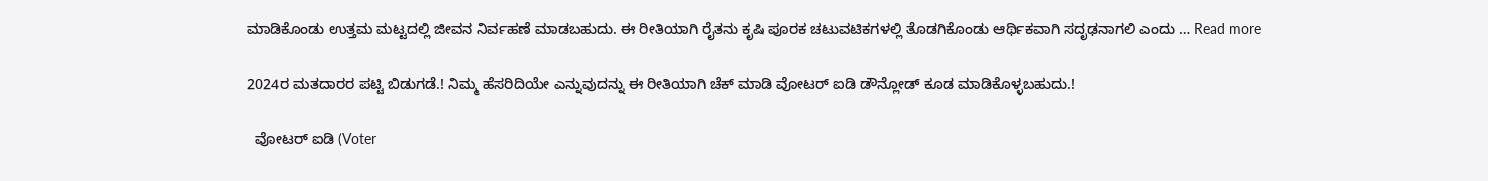ಮಾಡಿಕೊಂಡು ಉತ್ತಮ ಮಟ್ಟದಲ್ಲಿ ಜೀವನ ನಿರ್ವಹಣೆ ಮಾಡಬಹುದು. ಈ ರೀತಿಯಾಗಿ ರೈತನು ಕೃಷಿ ಪೂರಕ ಚಟುವಟಿಕಗಳಲ್ಲಿ ತೊಡಗಿಕೊಂಡು ಆರ್ಥಿಕವಾಗಿ ಸದೃಢನಾಗಲಿ ಎಂದು … Read more

2024ರ ಮತದಾರರ ಪಟ್ಟಿ ಬಿಡುಗಡೆ.! ನಿಮ್ಮ ಹೆಸರಿದಿಯೇ ಎನ್ನುವುದನ್ನು ಈ ರೀತಿಯಾಗಿ ಚೆಕ್ ಮಾಡಿ ವೋಟರ್ ಐಡಿ ಡೌನ್ಲೋಡ್ ಕೂಡ ಮಾಡಿಕೊಳ್ಳಬಹುದು.!

  ವೋಟರ್ ಐಡಿ (Voter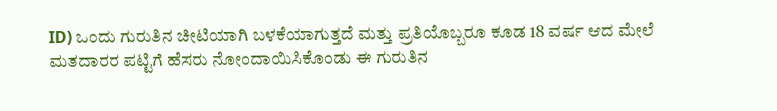ID) ಒಂದು ಗುರುತಿನ ಚೀಟಿಯಾಗಿ ಬಳಕೆಯಾಗುತ್ತದೆ ಮತ್ತು ಪ್ರತಿಯೊಬ್ಬರೂ ಕೂಡ 18 ವರ್ಷ ಆದ ಮೇಲೆ ಮತದಾರರ ಪಟ್ಟಿಗೆ ಹೆಸರು ನೋಂದಾಯಿಸಿಕೊಂಡು ಈ ಗುರುತಿನ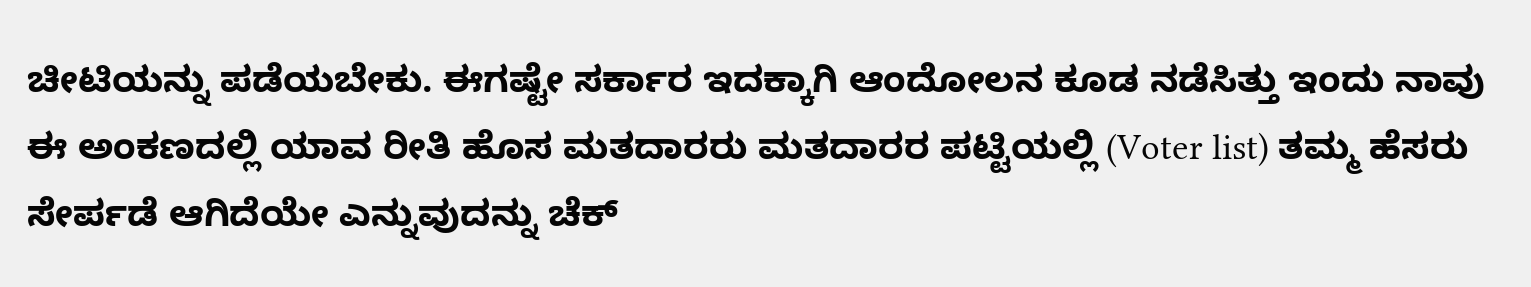ಚೀಟಿಯನ್ನು ಪಡೆಯಬೇಕು. ಈಗಷ್ಟೇ ಸರ್ಕಾರ ಇದಕ್ಕಾಗಿ ಆಂದೋಲನ ಕೂಡ ನಡೆಸಿತ್ತು ಇಂದು ನಾವು ಈ ಅಂಕಣದಲ್ಲಿ ಯಾವ ರೀತಿ ಹೊಸ ಮತದಾರರು ಮತದಾರರ ಪಟ್ಟಿಯಲ್ಲಿ (Voter list) ತಮ್ಮ ಹೆಸರು ಸೇರ್ಪಡೆ ಆಗಿದೆಯೇ ಎನ್ನುವುದನ್ನು ಚೆಕ್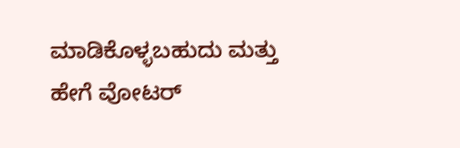ಮಾಡಿಕೊಳ್ಳಬಹುದು ಮತ್ತು ಹೇಗೆ ವೋಟರ್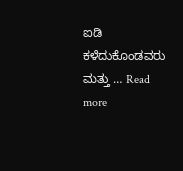ಐಡಿ ಕಳೆದುಕೊಂಡವರು ಮತ್ತು … Read more